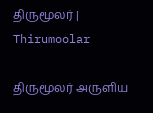திருமூலர் | Thirumoolar

திருமூலர் அருளிய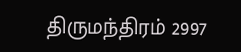திருமந்திரம் 2997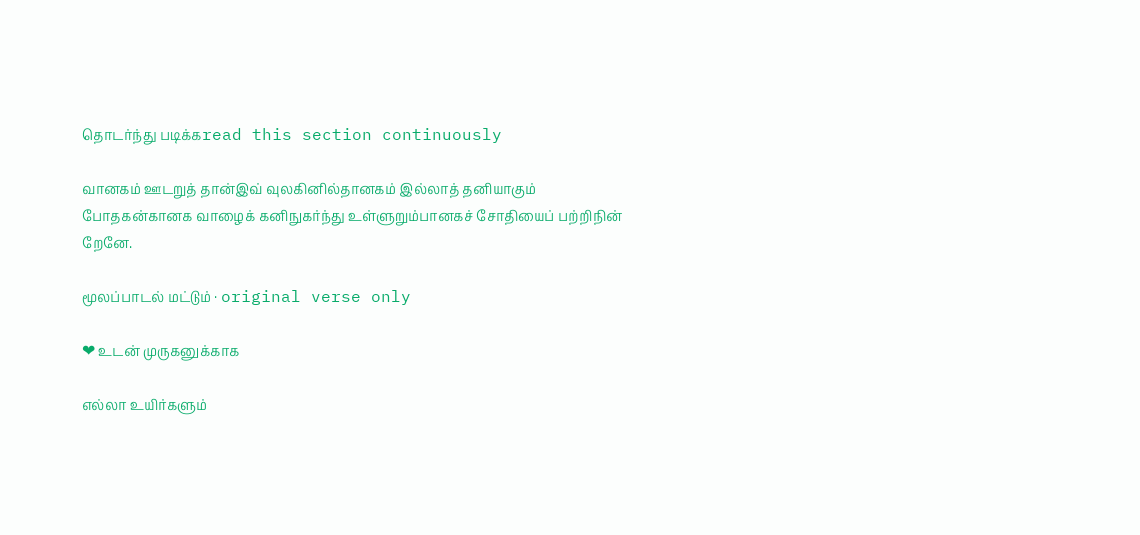தொடர்ந்து படிக்கread this section continuously

வானகம் ஊடறுத் தான்இவ் வுலகினில்தானகம் இல்லாத் தனியாகும் போதகன்கானக வாழைக் கனிநுகர்ந்து உள்ளுறும்பானகச் சோதியைப் பற்றிநின் றேனே.

மூலப்பாடல் மட்டும் · original verse only

❤ உடன் முருகனுக்காக

எல்லா உயிர்களும்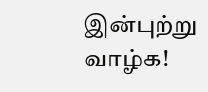இன்புற்று வாழ்க!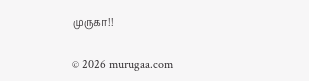முருகா!!

© 2026 murugaa.com